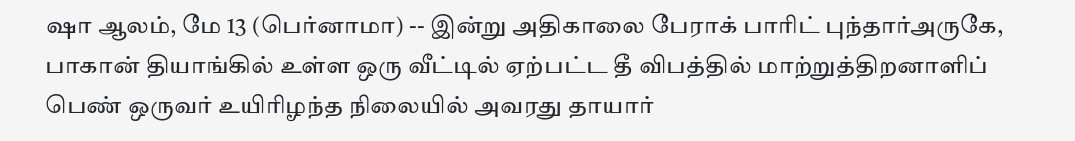ஷா ஆலம், மே 13 (பெர்னாமா) -- இன்று அதிகாலை பேராக் பாரிட் புந்தார்அருகே, பாகான் தியாங்கில் உள்ள ஒரு வீட்டில் ஏற்பட்ட தீ விபத்தில் மாற்றுத்திறனாளிப் பெண் ஒருவர் உயிரிழந்த நிலையில் அவரது தாயார்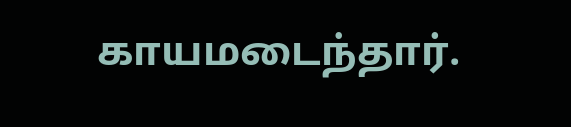காயமடைந்தார்.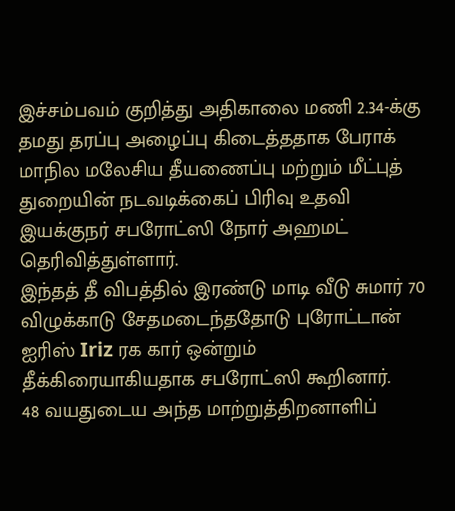இச்சம்பவம் குறித்து அதிகாலை மணி 2.34-க்கு தமது தரப்பு அழைப்பு கிடைத்ததாக பேராக் மாநில மலேசிய தீயணைப்பு மற்றும் மீட்புத் துறையின் நடவடிக்கைப் பிரிவு உதவி இயக்குநர் சபரோட்ஸி நோர் அஹமட் தெரிவித்துள்ளார்.
இந்தத் தீ விபத்தில் இரண்டு மாடி வீடு சுமார் 70 விழுக்காடு சேதமடைந்ததோடு புரோட்டான் ஐரிஸ் Iriz ரக கார் ஒன்றும் தீக்கிரையாகியதாக சபரோட்ஸி கூறினார்.
48 வயதுடைய அந்த மாற்றுத்திறனாளிப்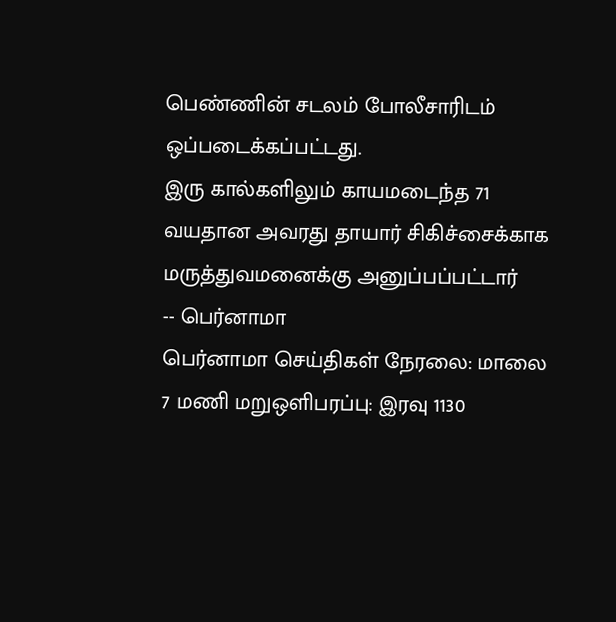பெண்ணின் சடலம் போலீசாரிடம் ஒப்படைக்கப்பட்டது.
இரு கால்களிலும் காயமடைந்த 71 வயதான அவரது தாயார் சிகிச்சைக்காக மருத்துவமனைக்கு அனுப்பப்பட்டார்
-- பெர்னாமா
பெர்னாமா செய்திகள் நேரலை: மாலை 7 மணி மறுஒளிபரப்பு: இரவு 1130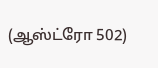(ஆஸ்ட்ரோ 502)